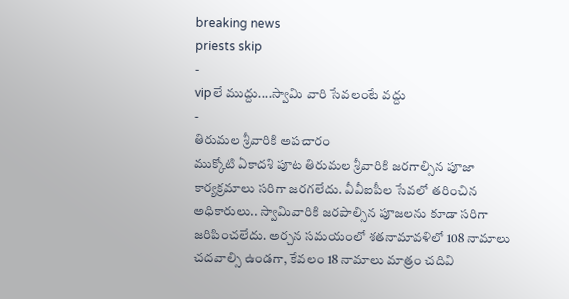breaking news
priests skip
-
vipలే ముద్దు....స్వామి వారి సేవలంటే వద్దు
-
తిరుమల శ్రీవారికి అపచారం
ముక్కోటి ఏకాదశి పూట తిరుమల శ్రీవారికి జరగాల్సిన పూజా కార్యక్రమాలు సరిగా జరగలేదు. వీవీఐపీల సేవలో తరించిన అధికారులు.. స్వామివారికి జరపాల్సిన పూజలను కూడా సరిగా జరిపించలేదు. అర్చన సమయంలో శతనామావళిలో 108 నామాలు చదవాల్సి ఉండగా, కేవలం 18 నామాలు మాత్రం చదివి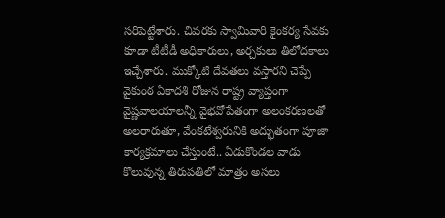సరిపెట్టేశారు. చివరకు స్వామివారి కైంకర్య సేవకు కూడా టీటీడీ అధికారులు, అర్చకులు తిలోదకాలు ఇచ్చేశారు. ముక్కోటి దేవతలు వస్తారని చెప్పే వైకుంఠ ఏకాదశి రోజున రాష్ట్ర వ్యాప్తంగా వైష్ణవాలయాలన్నీ వైభవోపేతంగా అలంకరణలతో అలరారుతూ, వేంకటేశ్వరునికి అద్భుతంగా పూజా కార్యక్రమాలు చేస్తుంటే.. ఏడుకొండల వాడు కొలువున్న తిరుపతిలో మాత్రం అసలు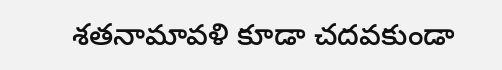శతనామావళి కూడా చదవకుండా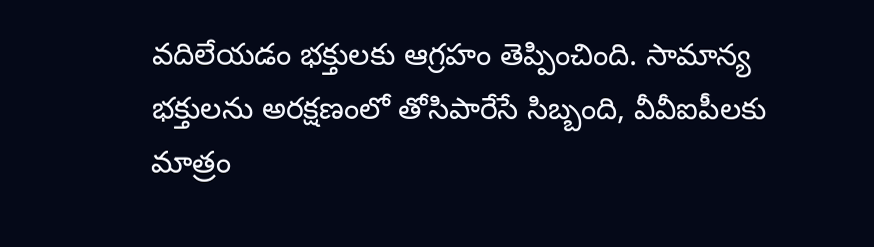వదిలేయడం భక్తులకు ఆగ్రహం తెప్పించింది. సామాన్య భక్తులను అరక్షణంలో తోసిపారేసే సిబ్బంది, వీవీఐపీలకు మాత్రం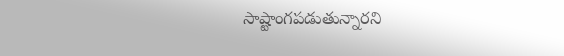సాష్టాంగపడుతున్నారని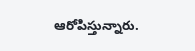ఆరోపిస్తున్నారు.